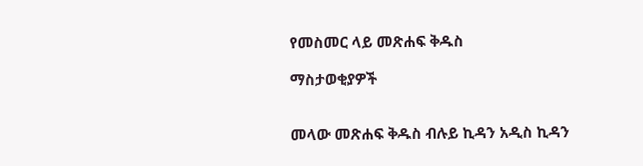የመስመር ላይ መጽሐፍ ቅዱስ

ማስታወቂያዎች


መላው መጽሐፍ ቅዱስ ብሉይ ኪዳን አዲስ ኪዳን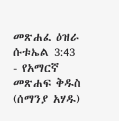መጽሐፈ ዕዝራ ሱቱኤል 3:43 - የአማርኛ መጽሐፍ ቅዱስ (ሰማንያ አሃዱ)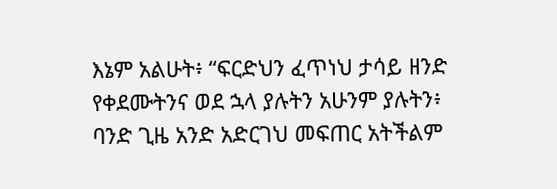እኔም አልሁት፥ “ፍርድህን ፈጥነህ ታሳይ ዘንድ የቀደሙትንና ወደ ኋላ ያሉትን አሁንም ያሉትን፥ ባንድ ጊዜ አንድ አድርገህ መፍጠር አትችልም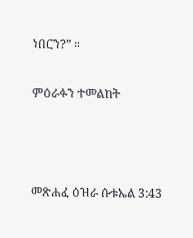ነበርን?” ።

ምዕራፉን ተመልከት



መጽሐፈ ዕዝራ ሱቱኤል 3:43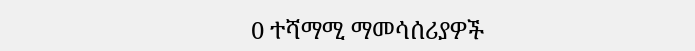0 ተሻማሚ ማመሳሰሪያዎች